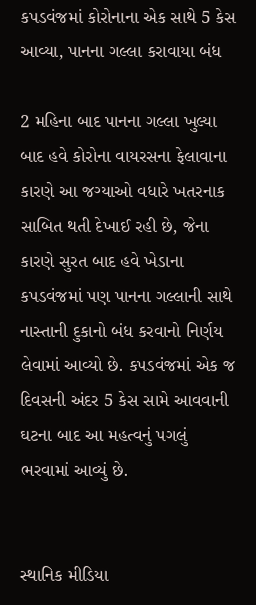કપડવંજમાં કોરોનાના એક સાથે 5 કેસ આવ્યા, પાનના ગલ્લા કરાવાયા બંધ

2 મહિના બાદ પાનના ગલ્લા ખુલ્યા બાદ હવે કોરોના વાયરસના ફેલાવાના કારણે આ જગ્યાઓ વધારે ખતરનાક સાબિત થતી દેખાઈ રહી છે, જેના કારણે સુરત બાદ હવે ખેડાના કપડવંજમાં પણ પાનના ગલ્લાની સાથે નાસ્તાની દુકાનો બંધ કરવાનો નિર્ણય લેવામાં આવ્યો છે. કપડવંજમાં એક જ દિવસની અંદર 5 કેસ સામે આવવાની ઘટના બાદ આ મહત્વનું પગલું ભરવામાં આવ્યું છે.


સ્થાનિક મીડિયા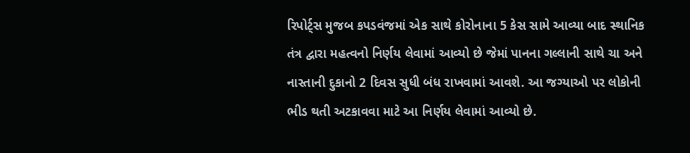રિપોર્ટ્સ મુજબ કપડવંજમાં એક સાથે કોરોનાના 5 કેસ સામે આવ્યા બાદ સ્થાનિક તંત્ર દ્વારા મહત્વનો નિર્ણય લેવામાં આવ્યો છે જેમાં પાનના ગલ્લાની સાથે ચા અને નાસ્તાની દુકાનો 2 દિવસ સુધી બંધ રાખવામાં આવશે. આ જગ્યાઓ પર લોકોની ભીડ થતી અટકાવવા માટે આ નિર્ણય લેવામાં આવ્યો છે.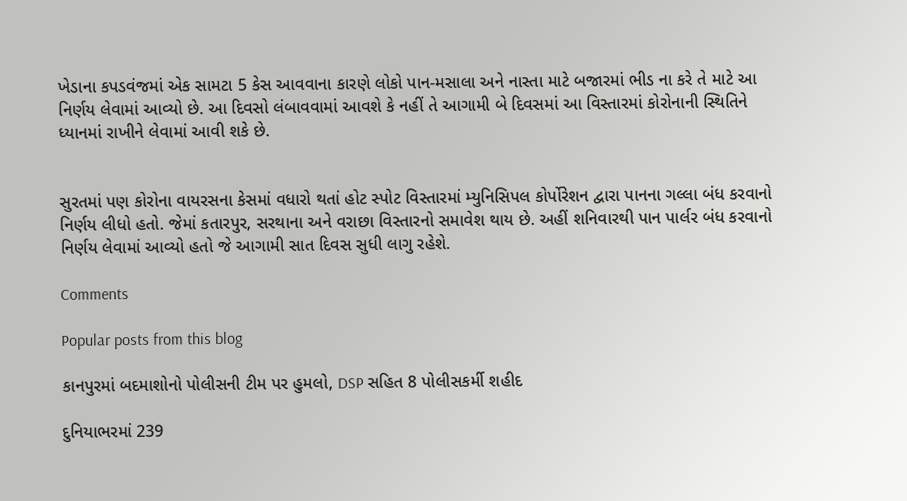ખેડાના કપડવંજમાં એક સામટા 5 કેસ આવવાના કારણે લોકો પાન-મસાલા અને નાસ્તા માટે બજારમાં ભીડ ના કરે તે માટે આ નિર્ણય લેવામાં આવ્યો છે. આ દિવસો લંબાવવામાં આવશે કે નહીં તે આગામી બે દિવસમાં આ વિસ્તારમાં કોરોનાની સ્થિતિને ધ્યાનમાં રાખીને લેવામાં આવી શકે છે.


સુરતમાં પણ કોરોના વાયરસના કેસમાં વધારો થતાં હોટ સ્પોટ વિસ્તારમાં મ્યુનિસિપલ કોર્પોરેશન દ્વારા પાનના ગલ્લા બંધ કરવાનો નિર્ણય લીધો હતો. જેમાં કતારપુર, સરથાના અને વરાછા વિસ્તારનો સમાવેશ થાય છે. અહીં શનિવારથી પાન પાર્લર બંધ કરવાનો નિર્ણય લેવામાં આવ્યો હતો જે આગામી સાત દિવસ સુધી લાગુ રહેશે.

Comments

Popular posts from this blog

કાનપુરમાં બદમાશોનો પોલીસની ટીમ પર હુમલો, DSP સહિત 8 પોલીસકર્મી શહીદ

દુનિયાભરમાં 239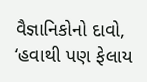વૈજ્ઞાનિકોનો દાવો, ‘હવાથી પણ ફેલાય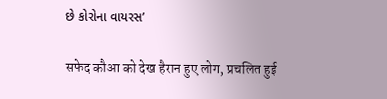છે કોરોના વાયરસ’

सफेद कौआ को देख हैरान हुए लोग, प्रचलित हुई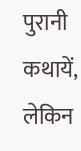पुरानी कथायें, लेकिन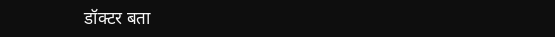डॉक्टर बता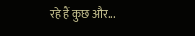रहे हैं कुछ और...